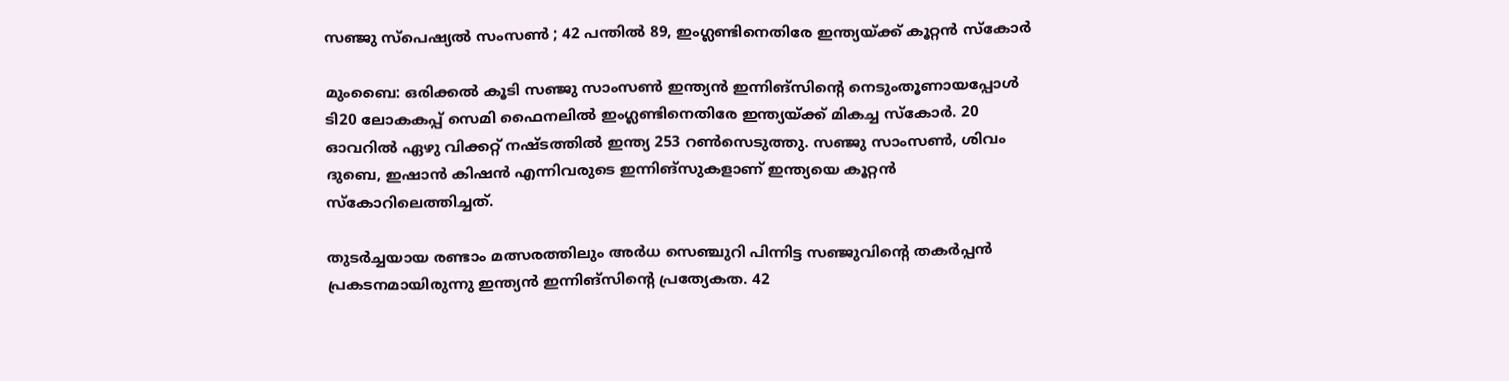സഞ്ജു സ്പെഷ്യൽ സംസൺ ; 42 പന്തിൽ 89, ഇംഗ്ലണ്ടിനെതിരേ ഇന്ത്യയ്ക്ക് കൂറ്റൻ സ്കോർ

മുംബൈ: ഒരിക്കൽ കൂടി സഞ്ജു സാംസൺ ഇന്ത്യൻ ഇന്നിങ്‌സിന്റെ നെടുംതൂണായപ്പോൾ ടി20 ലോകകപ്പ് സെമി ഫൈനലിൽ ഇംഗ്ലണ്ടിനെതിരേ ഇന്ത്യയ്ക്ക് മികച്ച സ്‌കോർ. 20 ഓവറിൽ ഏഴു വിക്കറ്റ് നഷ്ടത്തിൽ ഇന്ത്യ 253 റൺസെടുത്തു. സഞ്ജു സാംസൺ, ശിവം ദുബെ, ഇഷാൻ കിഷൻ എന്നിവരുടെ ഇന്നിങ്‌സുകളാണ് ഇന്ത്യയെ കൂറ്റൻ സ്‌കോറിലെത്തിച്ചത്.

തുടർച്ചയായ രണ്ടാം മത്സരത്തിലും അർധ സെഞ്ചുറി പിന്നിട്ട സഞ്ജുവിന്റെ തകർപ്പൻ പ്രകടനമായിരുന്നു ഇന്ത്യൻ ഇന്നിങ്‌സിന്റെ പ്രത്യേകത. 42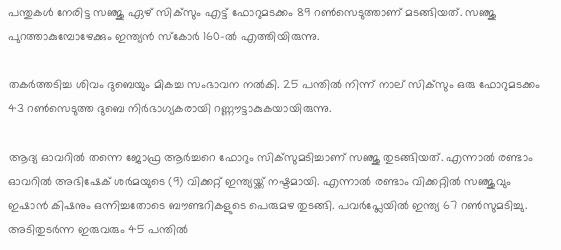പന്തുകൾ നേരിട്ട സഞ്ജു ഏഴ് സിക്‌സും എട്ട് ഫോറുമടക്കം 89 റൺസെടുത്താണ് മടങ്ങിയത്. സഞ്ജു പുറത്താകുമ്പോഴേക്കും ഇന്ത്യൻ സ്‌കോർ 160-ൽ എത്തിയിരുന്നു.

തകർത്തടിച്ച ശിവം ദുബെയും മികച്ച സംഭാവന നൽകി. 25 പന്തിൽ നിന്ന് നാല് സിക്‌സും ഒരു ഫോറുമടക്കം 43 റൺസെടുത്ത ദുബെ നിർഭാഗ്യകരായി റണ്ണൗട്ടാകുകയായിരുന്നു.

ആദ്യ ഓവറിൽ തന്നെ ജോഫ്ര ആർച്ചറെ ഫോറും സിക്‌സുമടിച്ചാണ് സഞ്ജു തുടങ്ങിയത്. എന്നാൽ രണ്ടാം ഓവറിൽ അഭിഷേക് ശർമയുടെ (9) വിക്കറ്റ് ഇന്ത്യയ്ക്ക് നഷ്ടമായി. എന്നാൽ രണ്ടാം വിക്കറ്റിൽ സഞ്ജുവും ഇഷാൻ കിഷനും ഒന്നിച്ചതോടെ ബൗണ്ടറികളുടെ പെരുമഴ തുടങ്ങി. പവർപ്ലേയിൽ ഇന്ത്യ 67 റൺസുമടിച്ചു. അടിതുടർന്ന ഇരുവരും 45 പന്തിൽ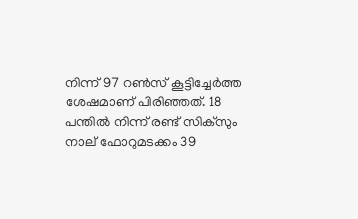നിന്ന് 97 റൺസ് കൂട്ടിച്ചേർത്ത ശേഷമാണ് പിരിഞ്ഞത്. 18 പന്തിൽ നിന്ന് രണ്ട് സിക്‌സും നാല് ഫോറുമടക്കം 39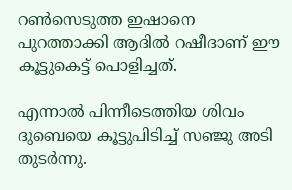റൺസെടുത്ത ഇഷാനെ പുറത്താക്കി ആദിൽ റഷീദാണ് ഈ കൂട്ടുകെട്ട് പൊളിച്ചത്.

എന്നാൽ പിന്നീടെത്തിയ ശിവം ദുബെയെ കൂട്ടുപിടിച്ച് സഞ്ജു അടി തുടർന്നു.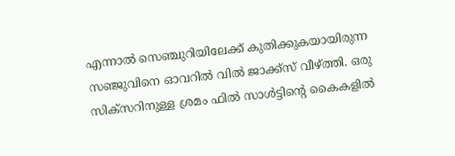എന്നാൽ സെഞ്ചുറിയിലേക്ക് കുതിക്കുകയായിരുന്ന സഞ്ജുവിനെ ഓവറിൽ വിൽ ജാക്ക്‌സ് വീഴ്ത്തി. ഒരു സിക്‌സറിനുള്ള ശ്രമം ഫിൽ സാൾട്ടിന്റെ കൈകളിൽ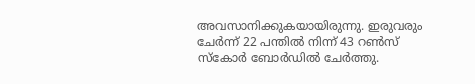അവസാനിക്കുകയായിരുന്നു. ഇരുവരും ചേർന്ന് 22 പന്തിൽ നിന്ന് 43 റൺസ് സ്‌കോർ ബോർഡിൽ ചേർത്തു.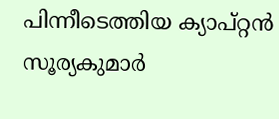പിന്നീടെത്തിയ ക്യാപ്റ്റൻ സൂര്യകുമാർ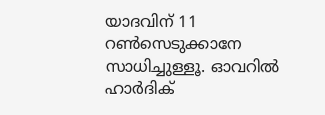യാദവിന് 11 റൺസെടുക്കാനേ സാധിച്ചുള്ളൂ. ഓവറിൽ ഹാർദിക്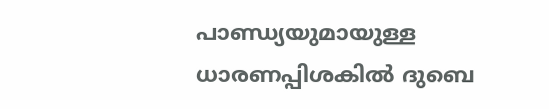പാണ്ഡ്യയുമായുള്ള ധാരണപ്പിശകിൽ ദുബെ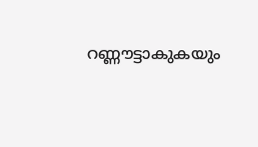റണ്ണൗട്ടാകുകയും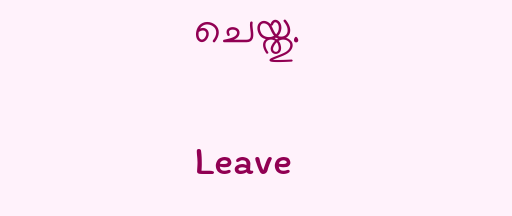ചെയ്തു.

Leave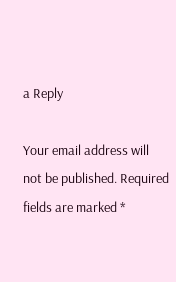a Reply

Your email address will not be published. Required fields are marked *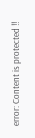error: Content is protected !!